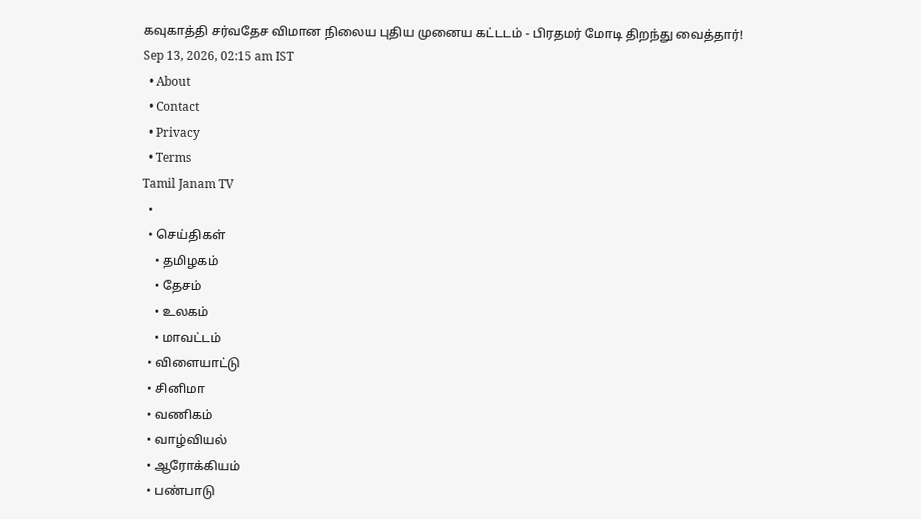கவுகாத்தி சர்வதேச விமான நிலைய புதிய முனைய கட்டடம் - பிரதமர் மோடி திறந்து வைத்தார்!
Sep 13, 2026, 02:15 am IST
  • About
  • Contact
  • Privacy
  • Terms
Tamil Janam TV
  •
  • செய்திகள்
    • தமிழகம்
    • தேசம்
    • உலகம்
    • மாவட்டம்
  • விளையாட்டு
  • சினிமா
  • வணிகம்
  • வாழ்வியல்
  • ஆரோக்கியம்
  • பண்பாடு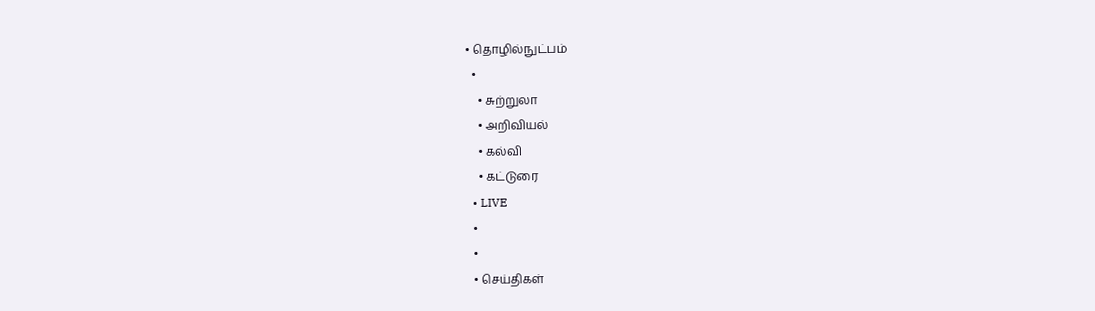• தொழில்நுட்பம்
  •
    • சுற்றுலா
    • அறிவியல்
    • கல்வி
    • கட்டுரை
  • LIVE
  •
  •
  • செய்திகள்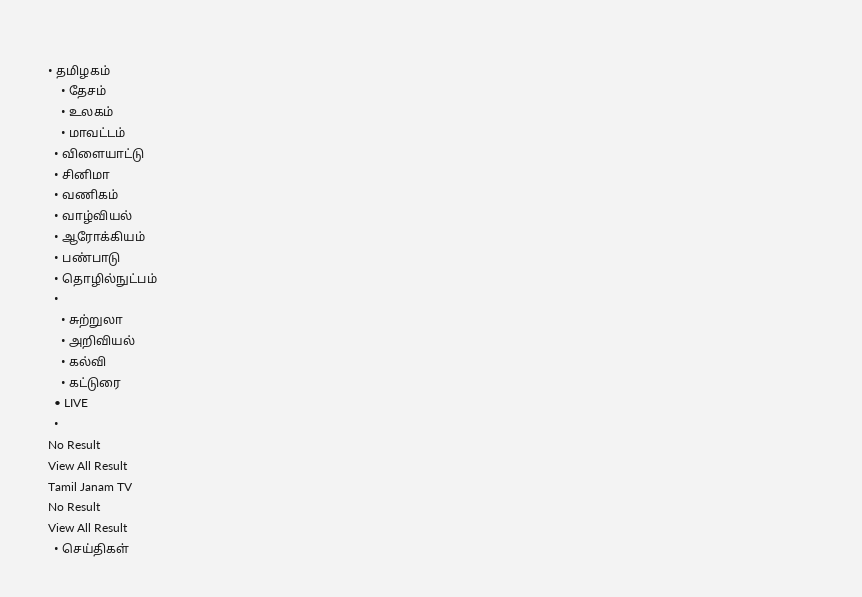• தமிழகம்
    • தேசம்
    • உலகம்
    • மாவட்டம்
  • விளையாட்டு
  • சினிமா
  • வணிகம்
  • வாழ்வியல்
  • ஆரோக்கியம்
  • பண்பாடு
  • தொழில்நுட்பம்
  •
    • சுற்றுலா
    • அறிவியல்
    • கல்வி
    • கட்டுரை
  • LIVE
  •
No Result
View All Result
Tamil Janam TV
No Result
View All Result
  • செய்திகள்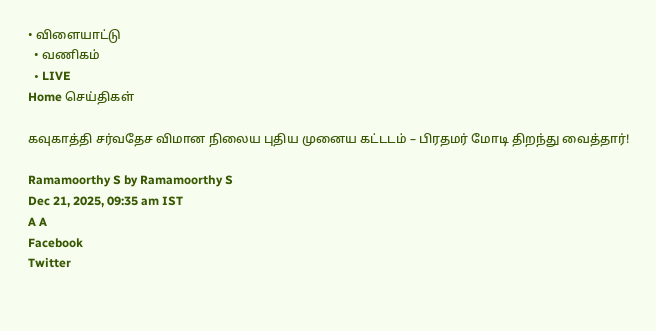• விளையாட்டு
  • வணிகம்
  • LIVE
Home செய்திகள்

கவுகாத்தி சர்வதேச விமான நிலைய புதிய முனைய கட்டடம் – பிரதமர் மோடி திறந்து வைத்தார்!

Ramamoorthy S by Ramamoorthy S
Dec 21, 2025, 09:35 am IST
A A
Facebook
Twitter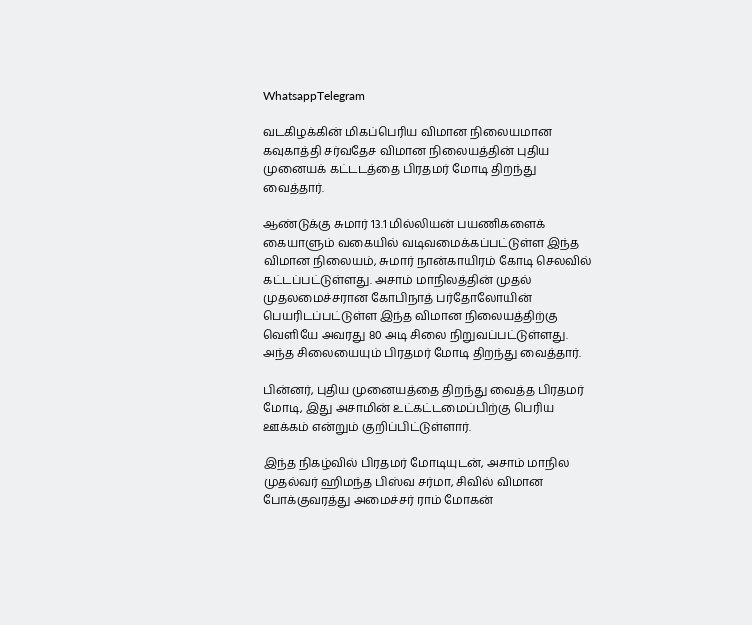WhatsappTelegram

வடகிழக்கின் மிகப்பெரிய விமான நிலையமான கவுகாத்தி சர்வதேச விமான நிலையத்தின் புதிய முனையக் கட்டடத்தை பிரதமர் மோடி திறந்து வைத்தார்.

ஆண்டுக்கு சுமார் 13.1 மில்லியன் பயணிகளைக் கையாளும் வகையில் வடிவமைக்கப்பட்டுள்ள இந்த விமான நிலையம், சுமார் நான்காயிரம் கோடி செலவில் கட்டப்பட்டுள்ளது. அசாம் மாநிலத்தின் முதல் முதலமைச்சரான கோபிநாத் பர்தோலோயின் பெயரிடப்பட்டுள்ள இந்த விமான நிலையத்திற்கு வெளியே அவரது 80 அடி சிலை நிறுவப்பட்டுள்ளது. அந்த சிலையையும் பிரதமர் மோடி திறந்து வைத்தார்.

பின்னர், புதிய முனையத்தை திறந்து வைத்த பிரதமர் மோடி, இது அசாமின் உட்கட்டமைப்பிற்கு பெரிய ஊக்கம் என்றும் குறிப்பிட்டுள்ளார்.

இந்த நிகழ்வில் பிரதமர் மோடியுடன், அசாம் மாநில முதல்வர் ஹிமந்த பிஸ்வ சர்மா, சிவில் விமான போக்குவரத்து அமைச்சர் ராம் மோகன்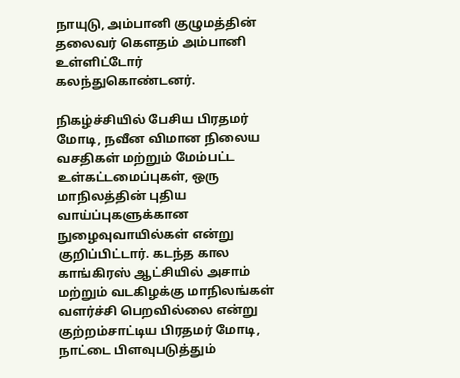நாயுடு, அம்பானி குழுமத்தின் தலைவர் கெளதம் அம்பானி உள்ளிட்டோர் கலந்துகொண்டனர்.

நிகழ்ச்சியில் பேசிய பிரதமர் மோடி, நவீன விமான நிலைய வசதிகள் மற்றும் மேம்பட்ட உள்கட்டமைப்புகள், ஒரு மாநிலத்தின் புதிய வாய்ப்புகளுக்கான நுழைவுவாயில்கள் என்று குறிப்பிட்டார். கடந்த கால காங்கிரஸ் ஆட்சியில் அசாம் மற்றும் வடகிழக்கு மாநிலங்கள் வளர்ச்சி பெறவில்லை என்று குற்றம்சாட்டிய பிரதமர் மோடி, நாட்டை பிளவுபடுத்தும்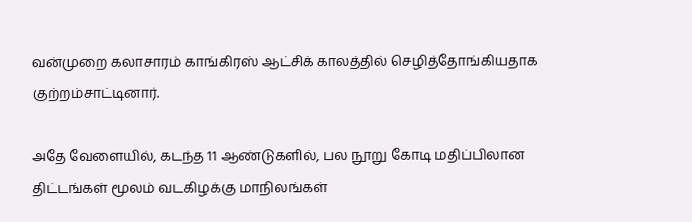வன்முறை கலாசாரம் காங்கிரஸ் ஆட்சிக் காலத்தில் செழித்தோங்கியதாக குற்றம்சாட்டினார்.

அதே வேளையில், கடந்த 11 ஆண்டுகளில், பல நூறு கோடி மதிப்பிலான திட்டங்கள் மூலம் வடகிழக்கு மாநிலங்கள்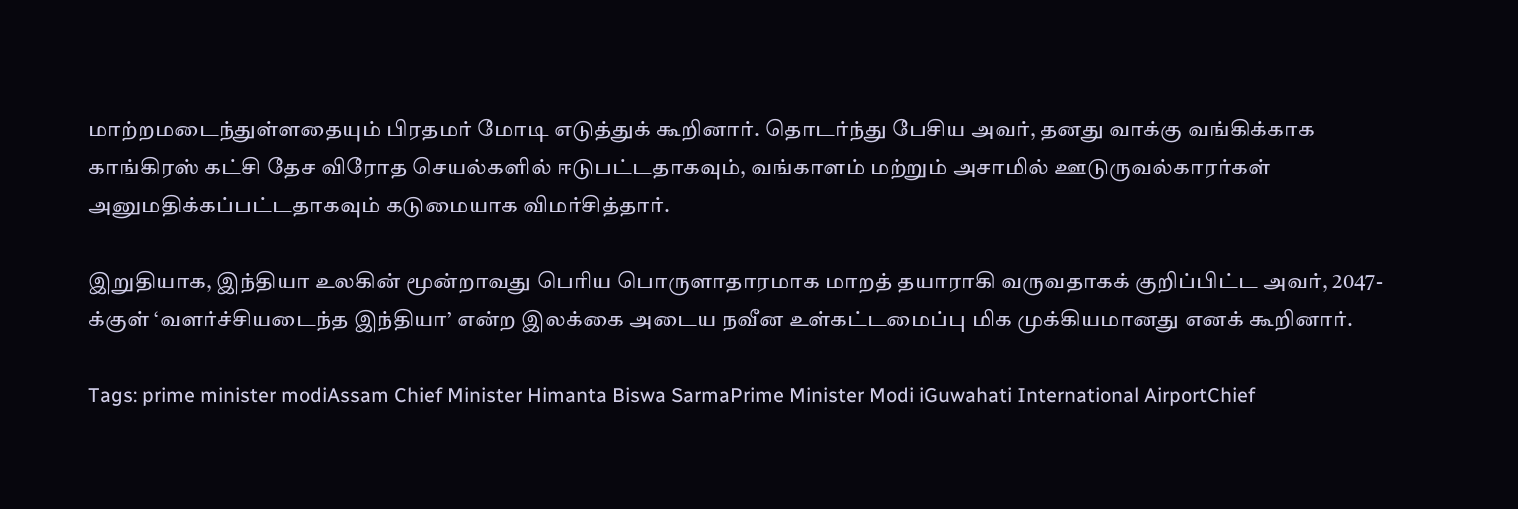மாற்றமடைந்துள்ளதையும் பிரதமர் மோடி எடுத்துக் கூறினார். தொடர்ந்து பேசிய அவர், தனது வாக்கு வங்கிக்காக காங்கிரஸ் கட்சி தேச விரோத செயல்களில் ஈடுபட்டதாகவும், வங்காளம் மற்றும் அசாமில் ஊடுருவல்காரர்கள் அனுமதிக்கப்பட்டதாகவும் கடுமையாக விமர்சித்தார்.

இறுதியாக, இந்தியா உலகின் மூன்றாவது பெரிய பொருளாதாரமாக மாறத் தயாராகி வருவதாகக் குறிப்பிட்ட அவர், 2047-க்குள் ‘வளர்ச்சியடைந்த இந்தியா’ என்ற இலக்கை அடைய நவீன உள்கட்டமைப்பு மிக முக்கியமானது எனக் கூறினார்.

Tags: prime minister modiAssam Chief Minister Himanta Biswa SarmaPrime Minister Modi iGuwahati International AirportChief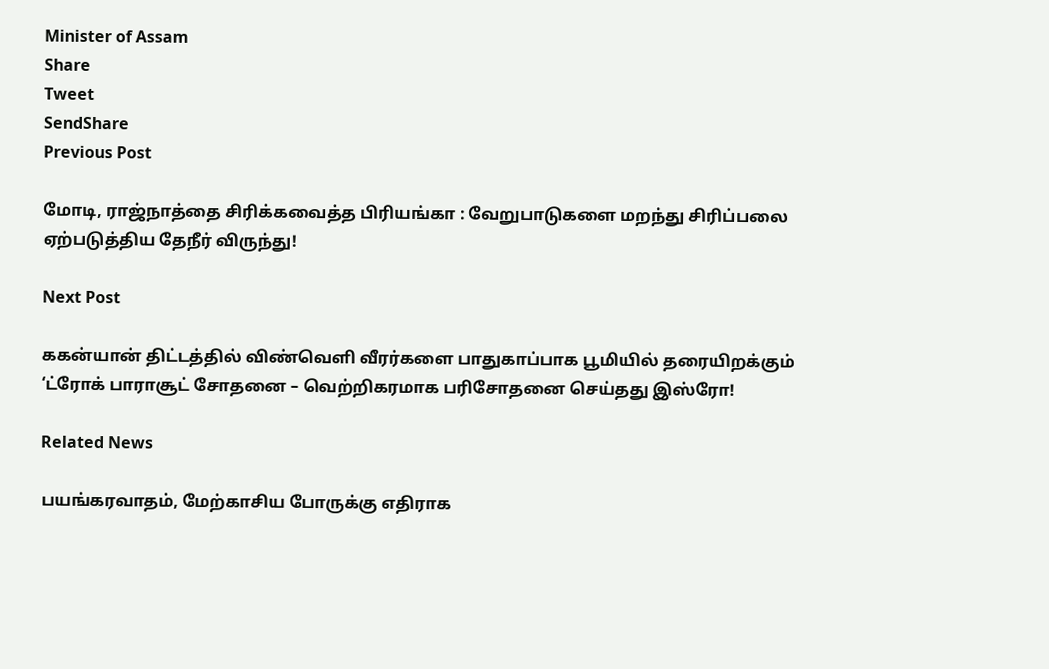Minister of Assam
Share
Tweet
SendShare
Previous Post

மோடி, ராஜ்நாத்தை சிரிக்கவைத்த பிரியங்கா : வேறுபாடுகளை மறந்து சிரிப்பலை ஏற்படுத்திய தேநீர் விருந்து!

Next Post

ககன்யான் திட்டத்தில் விண்வெளி வீரர்களை பாதுகாப்பாக பூமியில் தரையிறக்கும் ‘ட்ரோக் பாராசூட் சோதனை – வெற்றிகரமாக பரிசோதனை செய்தது இஸ்ரோ!

Related News

பயங்கரவாதம், மேற்காசிய போருக்கு எதிராக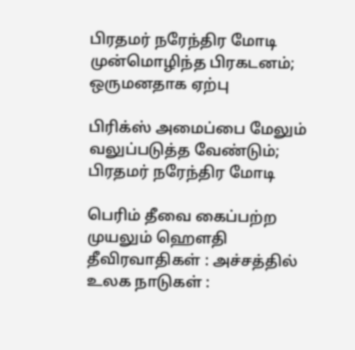பிரதமர் நரேந்திர மோடி முன்மொழிந்த பிரகடனம்; ஒருமனதாக ஏற்பு

பிரிக்ஸ் அமைப்பை மேலும் வலுப்படுத்த வேண்டும்; பிரதமர் நரேந்திர மோடி

பெரிம் தீவை கைப்பற்ற முயலும் ஹெளதி தீவிரவாதிகள் : அச்சத்தில் உலக நாடுகள் :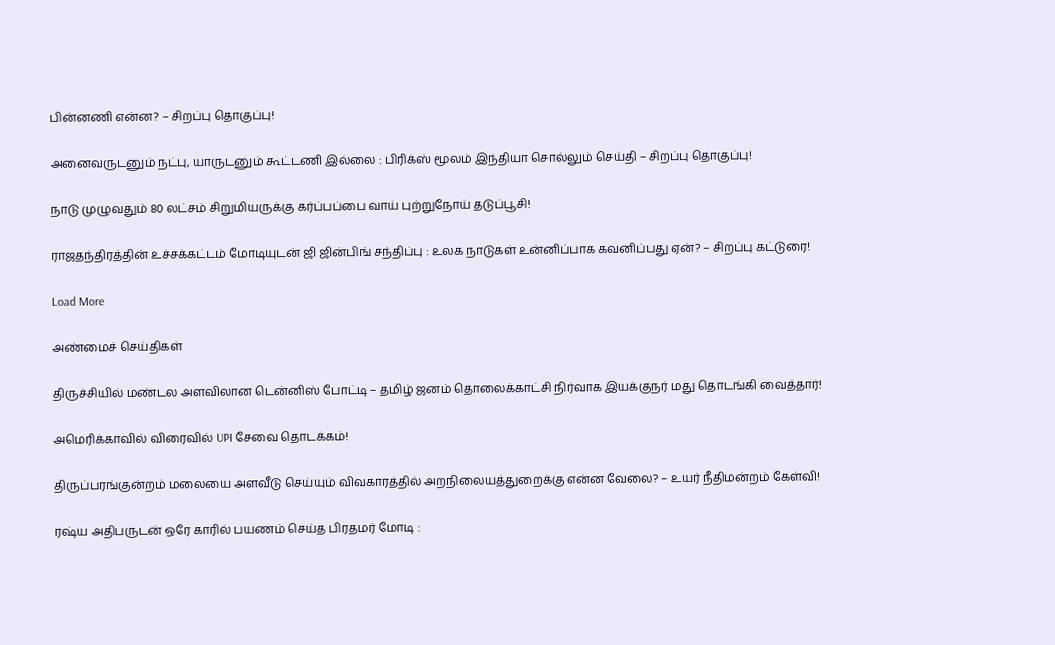பின்னணி என்ன? – சிறப்பு தொகுப்பு!

அனைவருடனும் நட்பு, யாருடனும் கூட்டணி இல்லை : பிரிக்ஸ் மூலம் இந்தியா சொல்லும் செய்தி – சிறப்பு தொகுப்பு!

நாடு முழுவதும் 80 லட்சம் சிறுமியருக்கு கர்ப்பப்பை வாய் புற்றுநோய் தடுப்பூசி!

ராஜதந்திரத்தின் உச்சக்கட்டம் மோடியுடன் ஜி ஜின்பிங் சந்திப்பு : உலக நாடுகள் உன்னிப்பாக கவனிப்பது ஏன்? – சிறப்பு கட்டுரை!

Load More

அண்மைச் செய்திகள்

திருச்சியில் மண்டல அளவிலான டென்னிஸ் போட்டி – தமிழ் ஜனம் தொலைக்காட்சி நிர்வாக இயக்குநர் மது தொடங்கி வைத்தார்!

அமெரிக்காவில் விரைவில் UPI சேவை தொடக்கம்!

திருப்பரங்குன்றம் மலையை அளவீடு செய்யும் விவகாரத்தில் அறநிலையத்துறைக்கு என்ன வேலை? – உயர் நீதிமன்றம் கேள்வி!

ரஷ்ய அதிபருடன் ஒரே காரில் பயணம் செய்த பிரதமர் மோடி :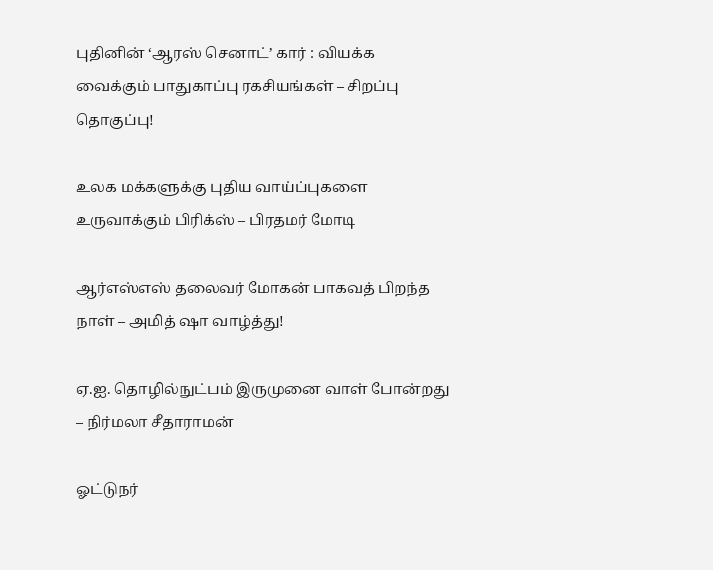புதினின் ‘ஆரஸ் செனாட்’ கார் : வியக்க வைக்கும் பாதுகாப்பு ரகசியங்கள் – சிறப்பு தொகுப்பு!

உலக மக்களுக்கு புதிய வாய்ப்புகளை உருவாக்கும் பிரிக்ஸ் – பிரதமர் மோடி

ஆர்எஸ்எஸ் தலைவர் மோகன் பாகவத் பிறந்த நாள் – அமித் ஷா வாழ்த்து!

ஏ.ஐ. தொழில்நுட்பம் இருமுனை வாள் போன்றது – நிர்மலா சீதாராமன்

ஓட்டுநர்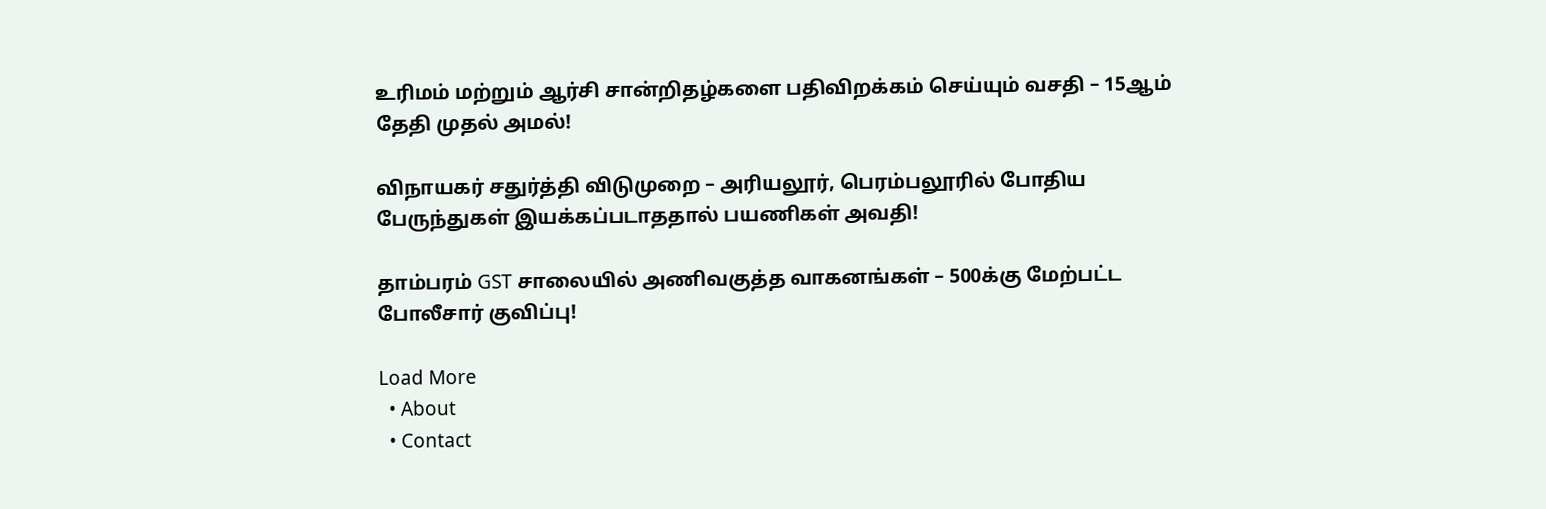உரிமம் மற்றும் ஆர்சி சான்றிதழ்களை பதிவிறக்கம் செய்யும் வசதி – 15ஆம் தேதி முதல் அமல்!

விநாயகர் சதுர்த்தி விடுமுறை – அரியலூர், பெரம்பலூரில் போதிய பேருந்துகள் இயக்கப்படாததால் பயணிகள் அவதி!

தாம்பரம் GST சாலையில் அணிவகுத்த வாகனங்கள் – 500க்கு மேற்பட்ட போலீசார் குவிப்பு!

Load More
  • About
  • Contact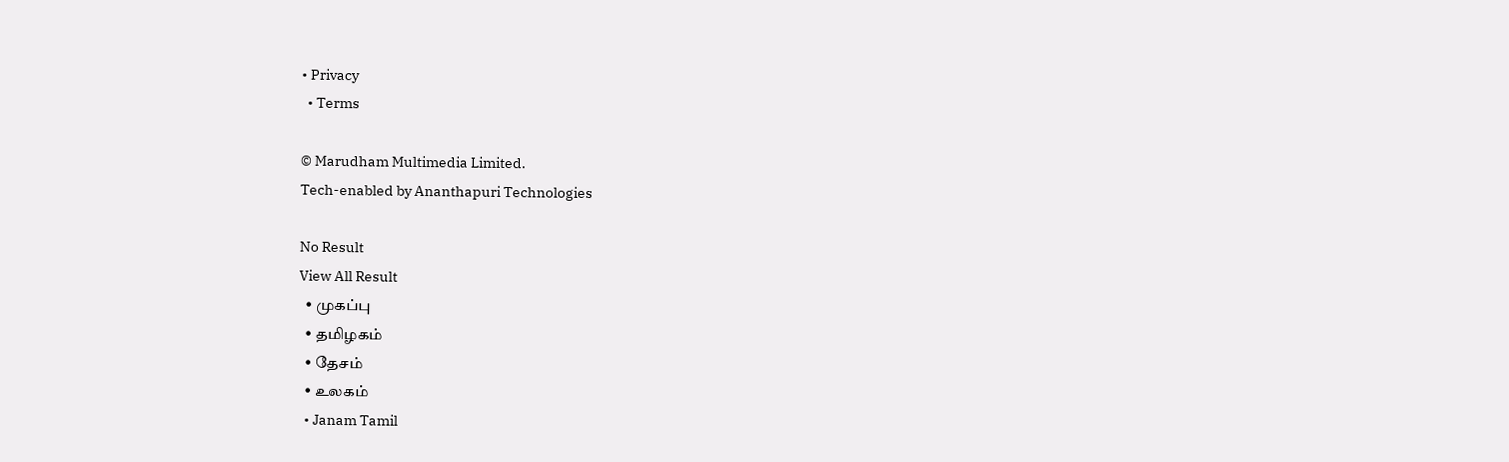• Privacy
  • Terms

© Marudham Multimedia Limited.
Tech-enabled by Ananthapuri Technologies

No Result
View All Result
  • முகப்பு
  • தமிழகம்
  • தேசம்
  • உலகம்
  • Janam Tamil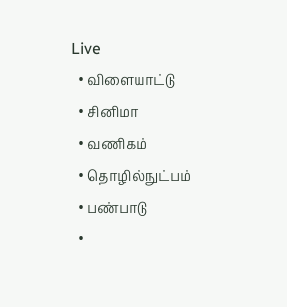Live
  • விளையாட்டு
  • சினிமா
  • வணிகம்
  • தொழில்நுட்பம்
  • பண்பாடு
  •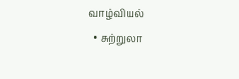வாழ்வியல்
  • சுற்றுலா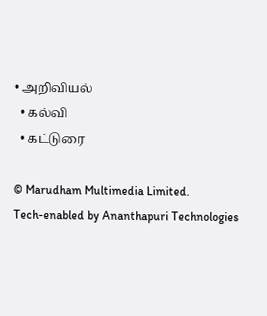• அறிவியல்
  • கல்வி
  • கட்டுரை

© Marudham Multimedia Limited.
Tech-enabled by Ananthapuri Technologies